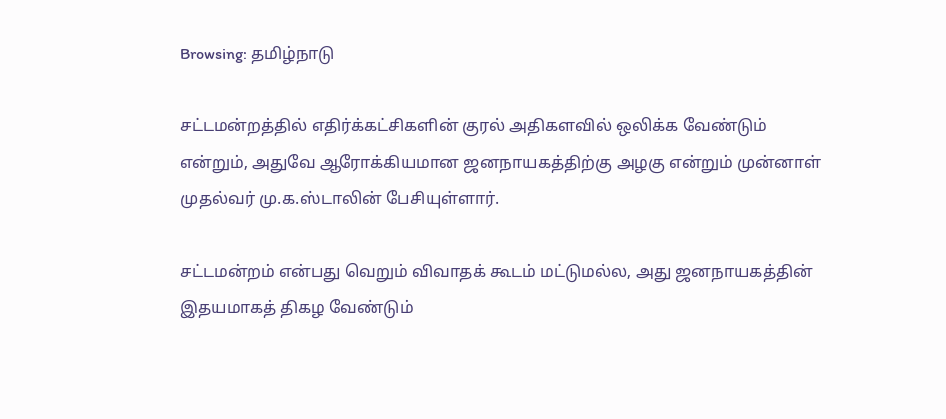Browsing: தமிழ்நாடு

சட்டமன்றத்தில் எதிர்க்கட்சிகளின் குரல் அதிகளவில் ஒலிக்க வேண்டும் என்றும், அதுவே ஆரோக்கியமான ஜனநாயகத்திற்கு அழகு என்றும் முன்னாள் முதல்வர் மு.க.ஸ்டாலின் பேசியுள்ளார்.

சட்டமன்றம் என்பது வெறும் விவாதக் கூடம் மட்டுமல்ல, அது ஜனநாயகத்தின் இதயமாகத் திகழ வேண்டும்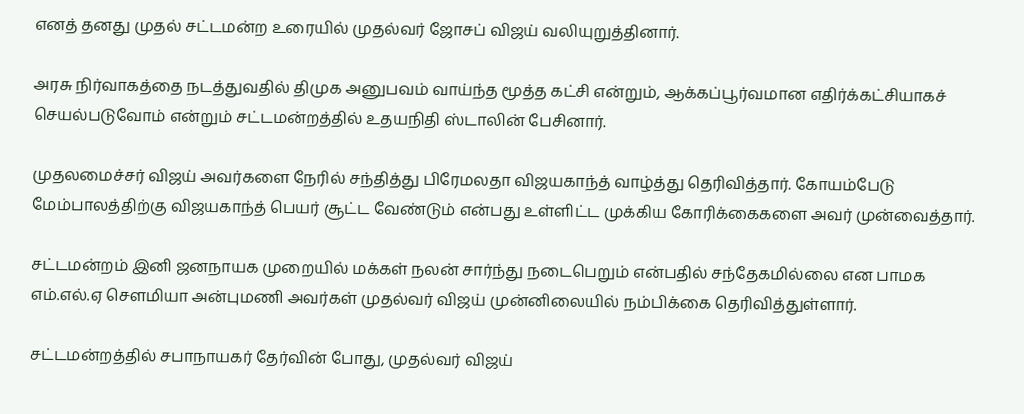எனத் தனது முதல் சட்டமன்ற உரையில் முதல்வர் ஜோசப் விஜய் வலியுறுத்தினார்.

அரசு நிர்வாகத்தை நடத்துவதில் திமுக அனுபவம் வாய்ந்த மூத்த கட்சி என்றும், ஆக்கப்பூர்வமான எதிர்க்கட்சியாகச் செயல்படுவோம் என்றும் சட்டமன்றத்தில் உதயநிதி ஸ்டாலின் பேசினார்.

முதலமைச்சர் விஜய் அவர்களை நேரில் சந்தித்து பிரேமலதா விஜயகாந்த் வாழ்த்து தெரிவித்தார். கோயம்பேடு மேம்பாலத்திற்கு விஜயகாந்த் பெயர் சூட்ட வேண்டும் என்பது உள்ளிட்ட முக்கிய கோரிக்கைகளை அவர் முன்வைத்தார்.

சட்டமன்றம் இனி ஜனநாயக முறையில் மக்கள் நலன் சார்ந்து நடைபெறும் என்பதில் சந்தேகமில்லை என பாமக எம்.எல்.ஏ சௌமியா அன்புமணி அவர்கள் முதல்வர் விஜய் முன்னிலையில் நம்பிக்கை தெரிவித்துள்ளார்.

சட்டமன்றத்தில் சபாநாயகர் தேர்வின் போது, முதல்வர் விஜய்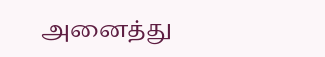அனைத்து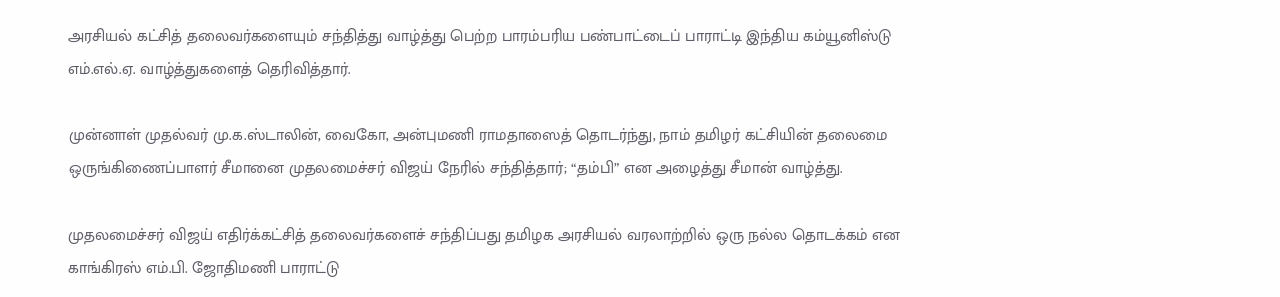அரசியல் கட்சித் தலைவர்களையும் சந்தித்து வாழ்த்து பெற்ற பாரம்பரிய பண்பாட்டைப் பாராட்டி இந்திய கம்யூனிஸ்டு எம்.எல்.ஏ. வாழ்த்துகளைத் தெரிவித்தார்.

முன்னாள் முதல்வர் மு.க.ஸ்டாலின், வைகோ, அன்புமணி ராமதாஸைத் தொடர்ந்து, நாம் தமிழர் கட்சியின் தலைமை ஒருங்கிணைப்பாளர் சீமானை முதலமைச்சர் விஜய் நேரில் சந்தித்தார்; “தம்பி” என அழைத்து சீமான் வாழ்த்து.

முதலமைச்சர் விஜய் எதிர்க்கட்சித் தலைவர்களைச் சந்திப்பது தமிழக அரசியல் வரலாற்றில் ஒரு நல்ல தொடக்கம் என காங்கிரஸ் எம்.பி. ஜோதிமணி பாராட்டு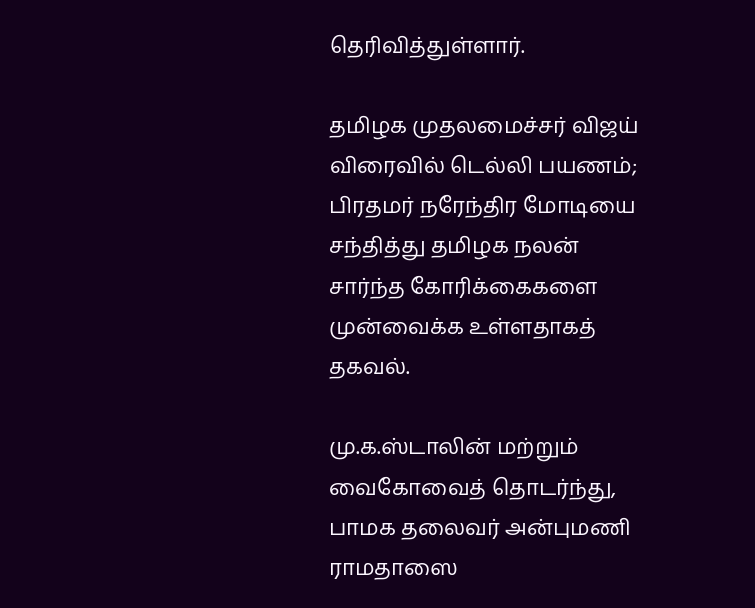தெரிவித்துள்ளார்.

தமிழக முதலமைச்சர் விஜய் விரைவில் டெல்லி பயணம்; பிரதமர் நரேந்திர மோடியை சந்தித்து தமிழக நலன் சார்ந்த கோரிக்கைகளை முன்வைக்க உள்ளதாகத் தகவல்.

மு.க.ஸ்டாலின் மற்றும் வைகோவைத் தொடர்ந்து, பாமக தலைவர் அன்புமணி ராமதாஸை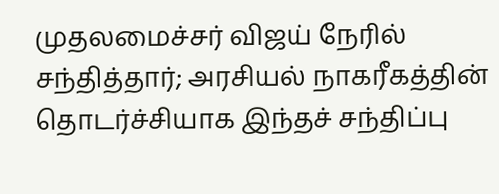முதலமைச்சர் விஜய் நேரில் சந்தித்தார்; அரசியல் நாகரீகத்தின் தொடர்ச்சியாக இந்தச் சந்திப்பு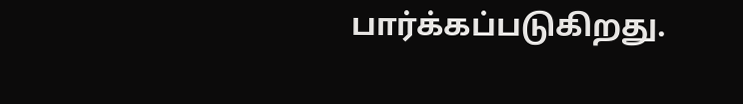பார்க்கப்படுகிறது.